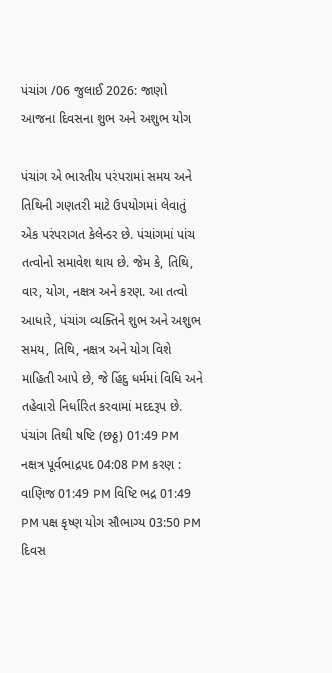પંચાંગ /06 જુલાઈ 2026: જાણો આજના દિવસના શુભ અને અશુભ યોગ

પંચાંગ એ ભારતીય પરંપરામાં સમય અને તિથિની ગણતરી માટે ઉપયોગમાં લેવાતું એક પરંપરાગત કેલેન્ડર છે. પંચાંગમાં પાંચ તત્વોનો સમાવેશ થાય છે. જેમ કે, તિથિ, વાર, યોગ, નક્ષત્ર અને કરણ. આ તત્વો આધારે, પંચાંગ વ્યક્તિને શુભ અને અશુભ સમય, તિથિ, નક્ષત્ર અને યોગ વિશે માહિતી આપે છે, જે હિંદુ ધર્મમાં વિધિ અને તહેવારો નિર્ધારિત કરવામાં મદદરૂપ છે. પંચાંગ તિથી ષષ્ટિ (છઠ્ઠ) 01:49 PM નક્ષત્ર પૂર્વભાદ્રપદ 04:08 PM કરણ : વાણિજ 01:49 PM વિષ્ટિ ભદ્ર 01:49 PM પક્ષ કૃષ્ણ યોગ સૌભાગ્ય 03:50 PM દિવસ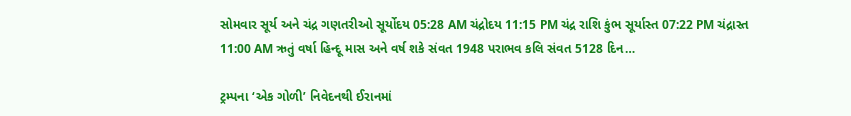સોમવાર સૂર્ય અને ચંદ્ર ગણતરીઓ સૂર્યોદય 05:28 AM ચંદ્રોદય 11:15 PM ચંદ્ર રાશિ કુંભ સૂર્યાસ્ત 07:22 PM ચંદ્રાસ્ત 11:00 AM ઋતું વર્ષા હિન્દૂ માસ અને વર્ષ શકે સંવત 1948 પરાભવ કલિ સંવત 5128 દિન…

ટ્રમ્પના ‘એક ગોળી’ નિવેદનથી ઈરાનમાં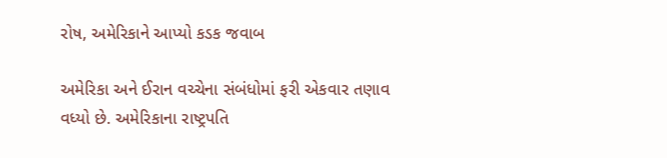રોષ, અમેરિકાને આપ્યો કડક જવાબ

અમેરિકા અને ઈરાન વચ્ચેના સંબંધોમાં ફરી એકવાર તણાવ વધ્યો છે. અમેરિકાના રાષ્ટ્રપતિ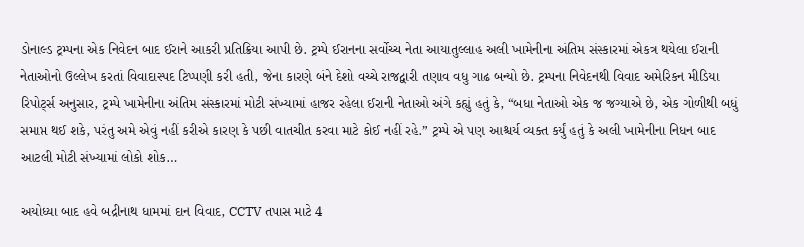ડોનાલ્ડ ટ્રમ્પના એક નિવેદન બાદ ઈરાને આકરી પ્રતિક્રિયા આપી છે. ટ્રમ્પે ઈરાનના સર્વોચ્ચ નેતા આયાતુલ્લાહ અલી ખામેનીના અંતિમ સંસ્કારમાં એકત્ર થયેલા ઈરાની નેતાઓનો ઉલ્લેખ કરતાં વિવાદાસ્પદ ટિપ્પણી કરી હતી, જેના કારણે બંને દેશો વચ્ચે રાજદ્વારી તણાવ વધુ ગાઢ બન્યો છે. ટ્રમ્પના નિવેદનથી વિવાદ અમેરિકન મીડિયા રિપોર્ટ્સ અનુસાર, ટ્રમ્પે ખામેનીના અંતિમ સંસ્કારમાં મોટી સંખ્યામાં હાજર રહેલા ઈરાની નેતાઓ અંગે કહ્યું હતું કે, “બધા નેતાઓ એક જ જગ્યાએ છે, એક ગોળીથી બધું સમાપ્ત થઈ શકે, પરંતુ અમે એવું નહીં કરીએ કારણ કે પછી વાતચીત કરવા માટે કોઈ નહીં રહે.” ટ્રમ્પે એ પણ આશ્ચર્ય વ્યક્ત કર્યું હતું કે અલી ખામેનીના નિધન બાદ આટલી મોટી સંખ્યામાં લોકો શોક…

અયોધ્યા બાદ હવે બદ્રીનાથ ધામમાં દાન વિવાદ, CCTV તપાસ માટે 4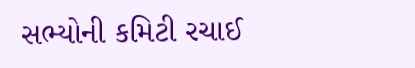સભ્યોની કમિટી રચાઈ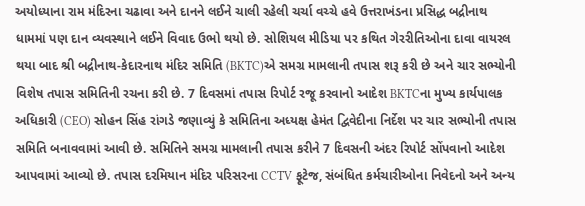અયોધ્યાના રામ મંદિરના ચઢાવા અને દાનને લઈને ચાલી રહેલી ચર્ચા વચ્ચે હવે ઉત્તરાખંડના પ્રસિદ્ધ બદ્રીનાથ ધામમાં પણ દાન વ્યવસ્થાને લઈને વિવાદ ઉભો થયો છે. સોશિયલ મીડિયા પર કથિત ગેરરીતિઓના દાવા વાયરલ થયા બાદ શ્રી બદ્રીનાથ-કેદારનાથ મંદિર સમિતિ (BKTC)એ સમગ્ર મામલાની તપાસ શરૂ કરી છે અને ચાર સભ્યોની વિશેષ તપાસ સમિતિની રચના કરી છે. 7 દિવસમાં તપાસ રિપોર્ટ રજૂ કરવાનો આદેશ BKTCના મુખ્ય કાર્યપાલક અધિકારી (CEO) સોહન સિંહ રાંગડે જણાવ્યું કે સમિતિના અધ્યક્ષ હેમંત દ્વિવેદીના નિર્દેશ પર ચાર સભ્યોની તપાસ સમિતિ બનાવવામાં આવી છે. સમિતિને સમગ્ર મામલાની તપાસ કરીને 7 દિવસની અંદર રિપોર્ટ સોંપવાનો આદેશ આપવામાં આવ્યો છે. તપાસ દરમિયાન મંદિર પરિસરના CCTV ફૂટેજ, સંબંધિત કર્મચારીઓના નિવેદનો અને અન્ય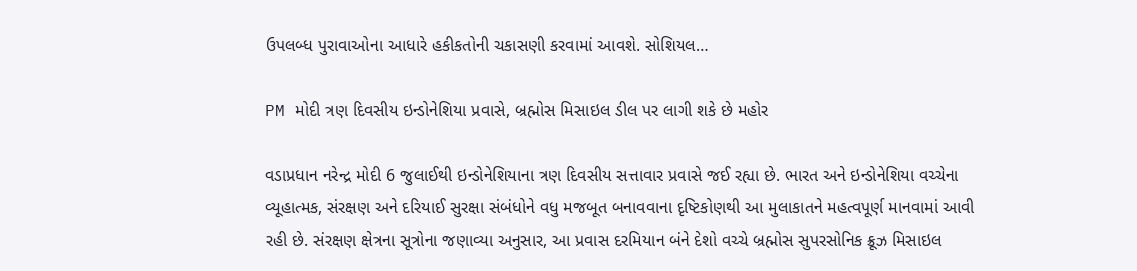ઉપલબ્ધ પુરાવાઓના આધારે હકીકતોની ચકાસણી કરવામાં આવશે. સોશિયલ…

PM મોદી ત્રણ દિવસીય ઇન્ડોનેશિયા પ્રવાસે, બ્રહ્મોસ મિસાઇલ ડીલ પર લાગી શકે છે મહોર

વડાપ્રધાન નરેન્દ્ર મોદી 6 જુલાઈથી ઇન્ડોનેશિયાના ત્રણ દિવસીય સત્તાવાર પ્રવાસે જઈ રહ્યા છે. ભારત અને ઇન્ડોનેશિયા વચ્ચેના વ્યૂહાત્મક, સંરક્ષણ અને દરિયાઈ સુરક્ષા સંબંધોને વધુ મજબૂત બનાવવાના દૃષ્ટિકોણથી આ મુલાકાતને મહત્વપૂર્ણ માનવામાં આવી રહી છે. સંરક્ષણ ક્ષેત્રના સૂત્રોના જણાવ્યા અનુસાર, આ પ્રવાસ દરમિયાન બંને દેશો વચ્ચે બ્રહ્મોસ સુપરસોનિક ક્રૂઝ મિસાઇલ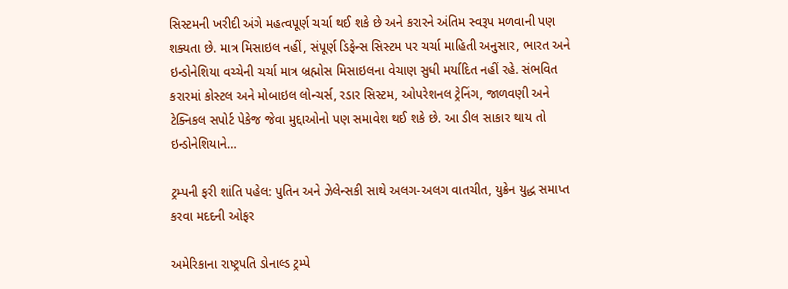સિસ્ટમની ખરીદી અંગે મહત્વપૂર્ણ ચર્ચા થઈ શકે છે અને કરારને અંતિમ સ્વરૂપ મળવાની પણ શક્યતા છે. માત્ર મિસાઇલ નહીં, સંપૂર્ણ ડિફેન્સ સિસ્ટમ પર ચર્ચા માહિતી અનુસાર, ભારત અને ઇન્ડોનેશિયા વચ્ચેની ચર્ચા માત્ર બ્રહ્મોસ મિસાઇલના વેચાણ સુધી મર્યાદિત નહીં રહે. સંભવિત કરારમાં કોસ્ટલ અને મોબાઇલ લોન્ચર્સ, રડાર સિસ્ટમ, ઓપરેશનલ ટ્રેનિંગ, જાળવણી અને ટેક્નિકલ સપોર્ટ પેકેજ જેવા મુદ્દાઓનો પણ સમાવેશ થઈ શકે છે. આ ડીલ સાકાર થાય તો ઇન્ડોનેશિયાને…

ટ્રમ્પની ફરી શાંતિ પહેલ: પુતિન અને ઝેલેન્સકી સાથે અલગ-અલગ વાતચીત, યુક્રેન યુદ્ધ સમાપ્ત કરવા મદદની ઓફર

અમેરિકાના રાષ્ટ્રપતિ ડોનાલ્ડ ટ્રમ્પે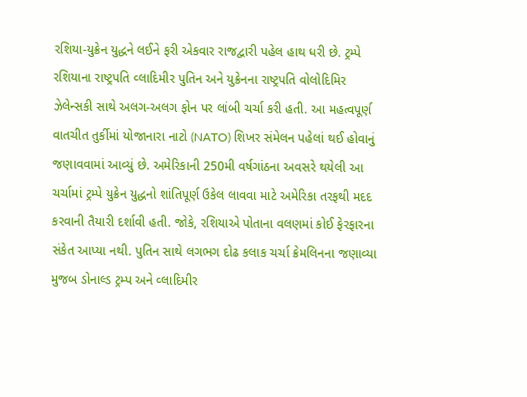રશિયા-યુક્રેન યુદ્ધને લઈને ફરી એકવાર રાજદ્વારી પહેલ હાથ ધરી છે. ટ્રમ્પે રશિયાના રાષ્ટ્રપતિ વ્લાદિમીર પુતિન અને યુક્રેનના રાષ્ટ્રપતિ વોલોદિમિર ઝેલેન્સકી સાથે અલગ-અલગ ફોન પર લાંબી ચર્ચા કરી હતી. આ મહત્વપૂર્ણ વાતચીત તુર્કીમાં યોજાનારા નાટો (NATO) શિખર સંમેલન પહેલાં થઈ હોવાનું જણાવવામાં આવ્યું છે. અમેરિકાની 250મી વર્ષગાંઠના અવસરે થયેલી આ ચર્ચામાં ટ્રમ્પે યુક્રેન યુદ્ધનો શાંતિપૂર્ણ ઉકેલ લાવવા માટે અમેરિકા તરફથી મદદ કરવાની તૈયારી દર્શાવી હતી. જોકે, રશિયાએ પોતાના વલણમાં કોઈ ફેરફારના સંકેત આપ્યા નથી. પુતિન સાથે લગભગ દોઢ કલાક ચર્ચા ક્રેમલિનના જણાવ્યા મુજબ ડોનાલ્ડ ટ્રમ્પ અને વ્લાદિમીર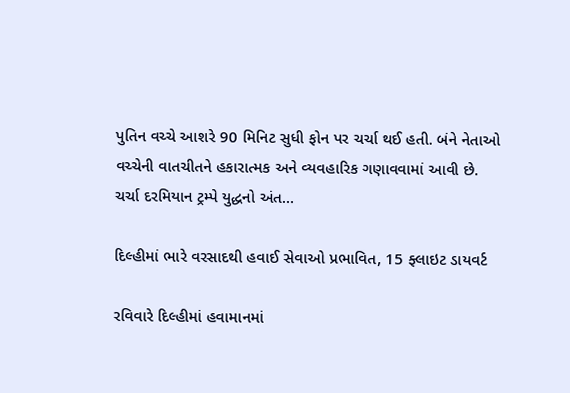પુતિન વચ્ચે આશરે 90 મિનિટ સુધી ફોન પર ચર્ચા થઈ હતી. બંને નેતાઓ વચ્ચેની વાતચીતને હકારાત્મક અને વ્યવહારિક ગણાવવામાં આવી છે. ચર્ચા દરમિયાન ટ્રમ્પે યુદ્ધનો અંત…

દિલ્હીમાં ભારે વરસાદથી હવાઈ સેવાઓ પ્રભાવિત, 15 ફ્લાઇટ ડાયવર્ટ

રવિવારે દિલ્હીમાં હવામાનમાં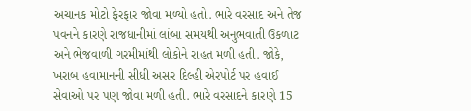અચાનક મોટો ફેરફાર જોવા મળ્યો હતો. ભારે વરસાદ અને તેજ પવનને કારણે રાજધાનીમાં લાંબા સમયથી અનુભવાતી ઉકળાટ અને ભેજવાળી ગરમીમાંથી લોકોને રાહત મળી હતી. જોકે, ખરાબ હવામાનની સીધી અસર દિલ્હી એરપોર્ટ પર હવાઈ સેવાઓ પર પણ જોવા મળી હતી. ભારે વરસાદને કારણે 15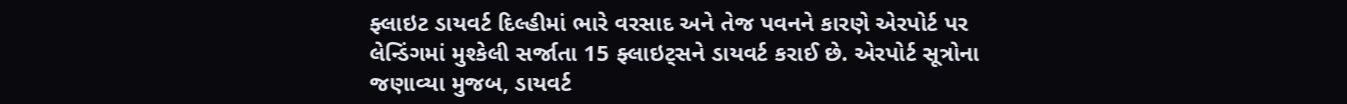ફ્લાઇટ ડાયવર્ટ દિલ્હીમાં ભારે વરસાદ અને તેજ પવનને કારણે એરપોર્ટ પર લેન્ડિંગમાં મુશ્કેલી સર્જાતા 15 ફ્લાઇટ્સને ડાયવર્ટ કરાઈ છે. એરપોર્ટ સૂત્રોના જણાવ્યા મુજબ, ડાયવર્ટ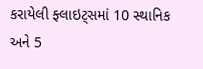કરાયેલી ફ્લાઇટ્સમાં 10 સ્થાનિક અને 5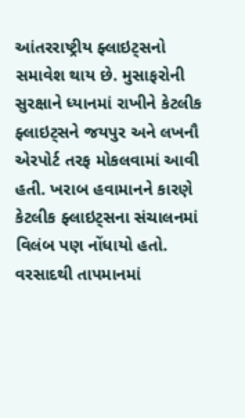આંતરરાષ્ટ્રીય ફ્લાઇટ્સનો સમાવેશ થાય છે. મુસાફરોની સુરક્ષાને ધ્યાનમાં રાખીને કેટલીક ફ્લાઇટ્સને જયપુર અને લખનૌ એરપોર્ટ તરફ મોકલવામાં આવી હતી. ખરાબ હવામાનને કારણે કેટલીક ફ્લાઇટ્સના સંચાલનમાં વિલંબ પણ નોંધાયો હતો. વરસાદથી તાપમાનમાં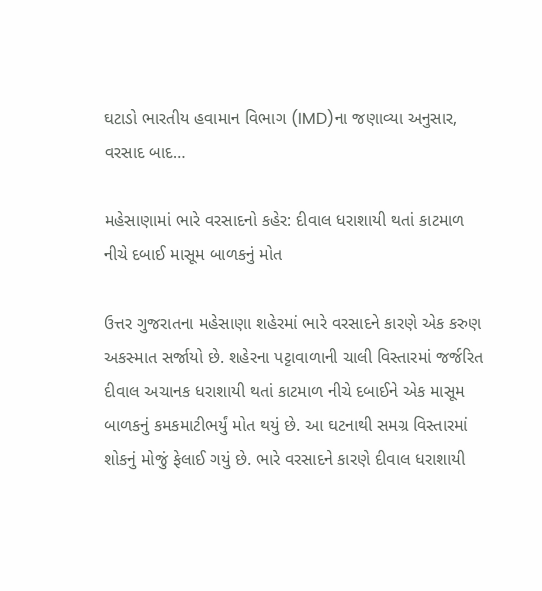ઘટાડો ભારતીય હવામાન વિભાગ (IMD)ના જણાવ્યા અનુસાર, વરસાદ બાદ…

મહેસાણામાં ભારે વરસાદનો કહેર: દીવાલ ધરાશાયી થતાં કાટમાળ નીચે દબાઈ માસૂમ બાળકનું મોત

ઉત્તર ગુજરાતના મહેસાણા શહેરમાં ભારે વરસાદને કારણે એક કરુણ અકસ્માત સર્જાયો છે. શહેરના પટ્ટાવાળાની ચાલી વિસ્તારમાં જર્જરિત દીવાલ અચાનક ધરાશાયી થતાં કાટમાળ નીચે દબાઈને એક માસૂમ બાળકનું કમકમાટીભર્યું મોત થયું છે. આ ઘટનાથી સમગ્ર વિસ્તારમાં શોકનું મોજું ફેલાઈ ગયું છે. ભારે વરસાદને કારણે દીવાલ ધરાશાયી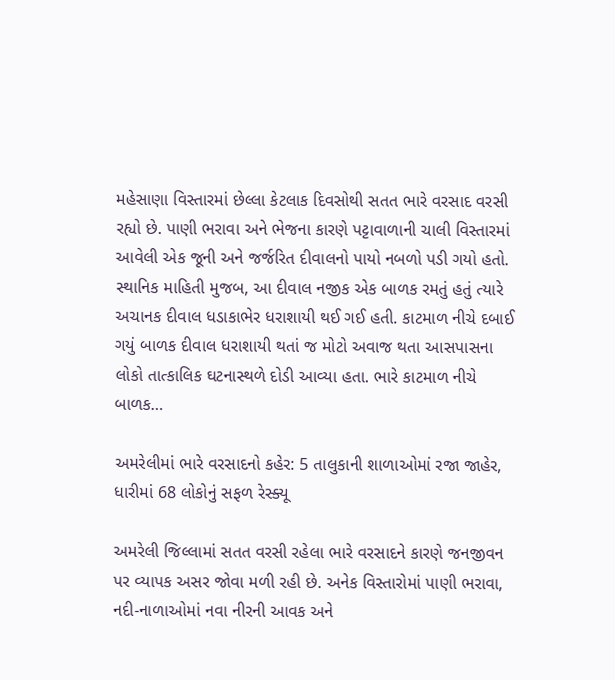મહેસાણા વિસ્તારમાં છેલ્લા કેટલાક દિવસોથી સતત ભારે વરસાદ વરસી રહ્યો છે. પાણી ભરાવા અને ભેજના કારણે પટ્ટાવાળાની ચાલી વિસ્તારમાં આવેલી એક જૂની અને જર્જરિત દીવાલનો પાયો નબળો પડી ગયો હતો. સ્થાનિક માહિતી મુજબ, આ દીવાલ નજીક એક બાળક રમતું હતું ત્યારે અચાનક દીવાલ ધડાકાભેર ધરાશાયી થઈ ગઈ હતી. કાટમાળ નીચે દબાઈ ગયું બાળક દીવાલ ધરાશાયી થતાં જ મોટો અવાજ થતા આસપાસના લોકો તાત્કાલિક ઘટનાસ્થળે દોડી આવ્યા હતા. ભારે કાટમાળ નીચે બાળક…

અમરેલીમાં ભારે વરસાદનો કહેર: 5 તાલુકાની શાળાઓમાં રજા જાહેર, ધારીમાં 68 લોકોનું સફળ રેસ્ક્યૂ

અમરેલી જિલ્લામાં સતત વરસી રહેલા ભારે વરસાદને કારણે જનજીવન પર વ્યાપક અસર જોવા મળી રહી છે. અનેક વિસ્તારોમાં પાણી ભરાવા, નદી-નાળાઓમાં નવા નીરની આવક અને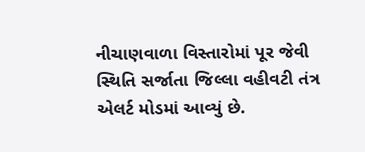નીચાણવાળા વિસ્તારોમાં પૂર જેવી સ્થિતિ સર્જાતા જિલ્લા વહીવટી તંત્ર એલર્ટ મોડમાં આવ્યું છે.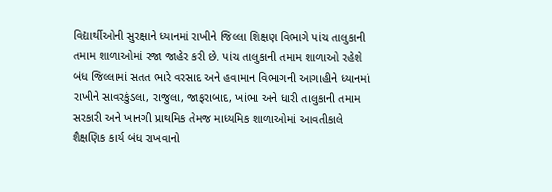વિદ્યાર્થીઓની સુરક્ષાને ધ્યાનમાં રાખીને જિલ્લા શિક્ષણ વિભાગે પાંચ તાલુકાની તમામ શાળાઓમાં રજા જાહેર કરી છે. પાંચ તાલુકાની તમામ શાળાઓ રહેશે બંધ જિલ્લામાં સતત ભારે વરસાદ અને હવામાન વિભાગની આગાહીને ધ્યાનમાં રાખીને સાવરકુંડલા, રાજુલા, જાફરાબાદ, ખાંભા અને ધારી તાલુકાની તમામ સરકારી અને ખાનગી પ્રાથમિક તેમજ માધ્યમિક શાળાઓમાં આવતીકાલે શૈક્ષણિક કાર્ય બંધ રાખવાનો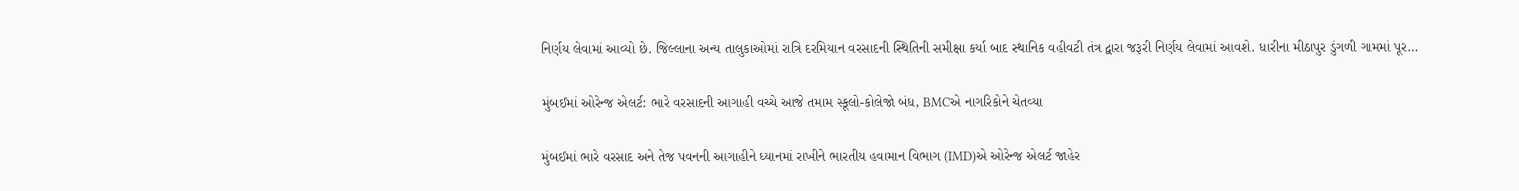નિર્ણય લેવામાં આવ્યો છે. જિલ્લાના અન્ય તાલુકાઓમાં રાત્રિ દરમિયાન વરસાદની સ્થિતિની સમીક્ષા કર્યા બાદ સ્થાનિક વહીવટી તંત્ર દ્વારા જરૂરી નિર્ણય લેવામાં આવશે. ધારીના મીઠાપુર ડુંગળી ગામમાં પૂર…

મુંબઈમાં ઓરેન્જ એલર્ટ: ભારે વરસાદની આગાહી વચ્ચે આજે તમામ સ્કૂલો-કોલેજો બંધ, BMCએ નાગરિકોને ચેતવ્યા

મુંબઈમાં ભારે વરસાદ અને તેજ પવનની આગાહીને ધ્યાનમાં રાખીને ભારતીય હવામાન વિભાગ (IMD)એ ઓરેન્જ એલર્ટ જાહેર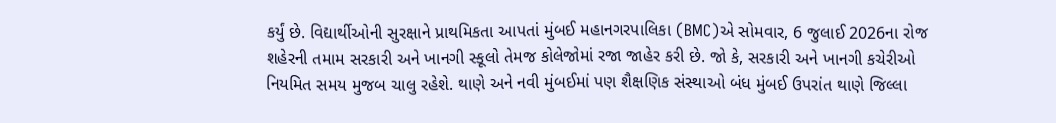કર્યું છે. વિદ્યાર્થીઓની સુરક્ષાને પ્રાથમિકતા આપતાં મુંબઈ મહાનગરપાલિકા (BMC)એ સોમવાર, 6 જુલાઈ 2026ના રોજ શહેરની તમામ સરકારી અને ખાનગી સ્કૂલો તેમજ કોલેજોમાં રજા જાહેર કરી છે. જો કે, સરકારી અને ખાનગી કચેરીઓ નિયમિત સમય મુજબ ચાલુ રહેશે. થાણે અને નવી મુંબઈમાં પણ શૈક્ષણિક સંસ્થાઓ બંધ મુંબઈ ઉપરાંત થાણે જિલ્લા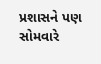પ્રશાસને પણ સોમવારે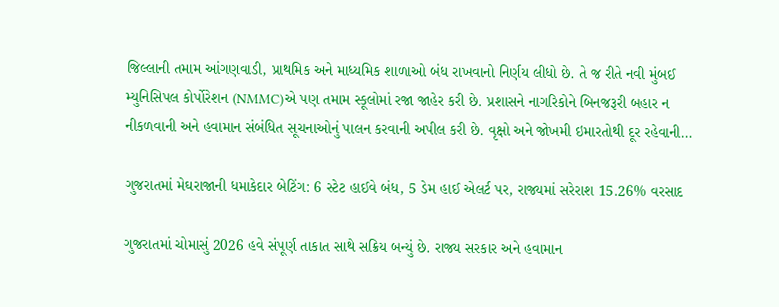જિલ્લાની તમામ આંગણવાડી, પ્રાથમિક અને માધ્યમિક શાળાઓ બંધ રાખવાનો નિર્ણય લીધો છે. તે જ રીતે નવી મુંબઈ મ્યુનિસિપલ કોર્પોરેશન (NMMC)એ પણ તમામ સ્કૂલોમાં રજા જાહેર કરી છે. પ્રશાસને નાગરિકોને બિનજરૂરી બહાર ન નીકળવાની અને હવામાન સંબંધિત સૂચનાઓનું પાલન કરવાની અપીલ કરી છે. વૃક્ષો અને જોખમી ઇમારતોથી દૂર રહેવાની…

ગુજરાતમાં મેઘરાજાની ધમાકેદાર બેટિંગ: 6 સ્ટેટ હાઈવે બંધ, 5 ડેમ હાઈ એલર્ટ પર, રાજ્યમાં સરેરાશ 15.26% વરસાદ

ગુજરાતમાં ચોમાસું 2026 હવે સંપૂર્ણ તાકાત સાથે સક્રિય બન્યું છે. રાજ્ય સરકાર અને હવામાન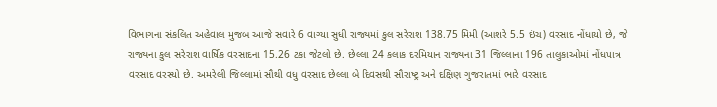વિભાગના સંકલિત અહેવાલ મુજબ આજે સવારે 6 વાગ્યા સુધી રાજ્યમાં કુલ સરેરાશ 138.75 મિમી (આશરે 5.5 ઇંચ) વરસાદ નોંધાયો છે, જે રાજ્યના કુલ સરેરાશ વાર્ષિક વરસાદના 15.26 ટકા જેટલો છે. છેલ્લા 24 કલાક દરમિયાન રાજ્યના 31 જિલ્લાના 196 તાલુકાઓમાં નોંધપાત્ર વરસાદ વરસ્યો છે. અમરેલી જિલ્લામાં સૌથી વધુ વરસાદ છેલ્લા બે દિવસથી સૌરાષ્ટ્ર અને દક્ષિણ ગુજરાતમાં ભારે વરસાદ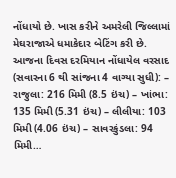નોંધાયો છે. ખાસ કરીને અમરેલી જિલ્લામાં મેઘરાજાએ ધમાકેદાર બેટિંગ કરી છે. આજના દિવસ દરમિયાન નોંધાયેલ વરસાદ (સવારના 6 થી સાંજના 4 વાગ્યા સુધી): – રાજુલા: 216 મિમી (8.5 ઇંચ) – ખાંભા: 135 મિમી (5.31 ઇંચ) – લીલીયા: 103 મિમી (4.06 ઇંચ) – સાવરકુંડલા: 94 મિમી…